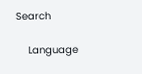Search

    Language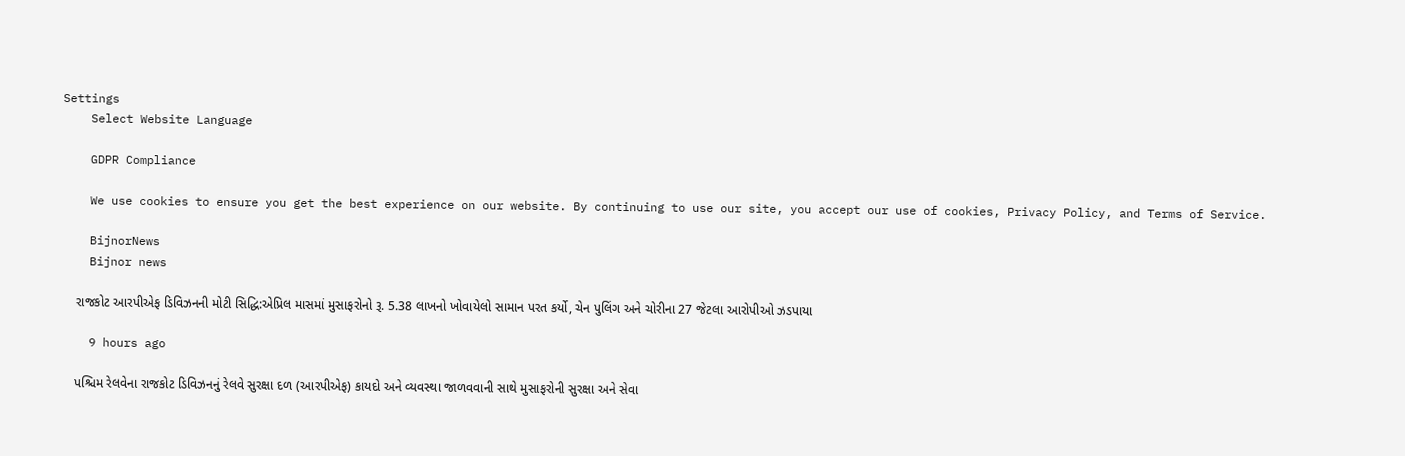Settings
    Select Website Language

    GDPR Compliance

    We use cookies to ensure you get the best experience on our website. By continuing to use our site, you accept our use of cookies, Privacy Policy, and Terms of Service.

    BijnorNews
    Bijnor news

    રાજકોટ આરપીએફ ડિવિઝનની મોટી સિદ્ધિ:એપ્રિલ માસમાં મુસાફરોનો રૂ. 5.38 લાખનો ખોવાયેલો સામાન પરત કર્યો, ચેન પુલિંગ અને ચોરીના 27 જેટલા આરોપીઓ ઝડપાયા

    9 hours ago

    પશ્ચિમ રેલવેના રાજકોટ ડિવિઝનનું રેલવે સુરક્ષા દળ (આરપીએફ) કાયદો અને વ્યવસ્થા જાળવવાની સાથે મુસાફરોની સુરક્ષા અને સેવા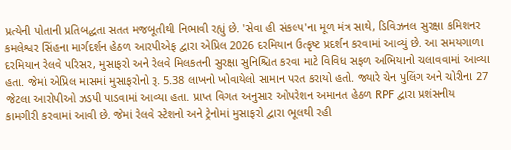પ્રત્યેની પોતાની પ્રતિબદ્ધતા સતત મજબૂતીથી નિભાવી રહ્યું છે. 'સેવા હી સંકલ્પ'ના મૂળ મંત્ર સાથે, ડિવિઝનલ સુરક્ષા કમિશનર કમલેશ્વર સિંહના માર્ગદર્શન હેઠળ આરપીએફ દ્વારા એપ્રિલ 2026 દરમિયાન ઉત્કૃષ્ટ પ્રદર્શન કરવામાં આવ્યું છે. આ સમયગાળા દરમિયાન રેલવે પરિસર, મુસાફરો અને રેલવે મિલકતની સુરક્ષા સુનિશ્ચિત કરવા માટે વિવિધ સફળ અભિયાનો ચલાવવામાં આવ્યા હતા. જેમાં એપ્રિલ માસમાં મુસાફરોનો રૂ. 5.38 લાખનો ખોવાયેલો સામાન પરત કરાયો હતો. જ્યારે ચેન પુલિંગ અને ચોરીના 27 જેટલા આરોપીઓ ઝડપી પાડવામાં આવ્યા હતા. પ્રાપ્ત વિગત અનુસાર ઓપરેશન અમાનત હેઠળ RPF દ્વારા પ્રશંસનીય કામગીરી કરવામાં આવી છે. જેમાં રેલવે સ્ટેશનો અને ટ્રેનોમાં મુસાફરો દ્વારા ભૂલથી રહી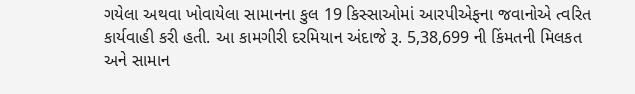ગયેલા અથવા ખોવાયેલા સામાનના કુલ 19 કિસ્સાઓમાં આરપીએફના જવાનોએ ત્વરિત કાર્યવાહી કરી હતી. આ કામગીરી દરમિયાન અંદાજે રૂ. 5,38,699 ની કિંમતની મિલકત અને સામાન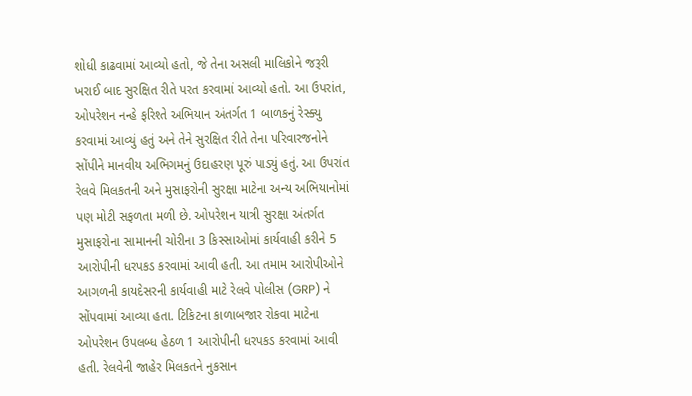શોધી કાઢવામાં આવ્યો હતો, જે તેના અસલી માલિકોને જરૂરી ખરાઈ બાદ સુરક્ષિત રીતે પરત કરવામાં આવ્યો હતો. આ ઉપરાંત, ઓપરેશન નન્હે ફરિશ્તે અભિયાન અંતર્ગત 1 બાળકનું રેસ્ક્યુ કરવામાં આવ્યું હતું અને તેને સુરક્ષિત રીતે તેના પરિવારજનોને સોંપીને માનવીય અભિગમનું ઉદાહરણ પૂરું પાડ્યું હતું. આ ઉપરાંત રેલવે મિલકતની અને મુસાફરોની સુરક્ષા માટેના અન્ય અભિયાનોમાં પણ મોટી સફળતા મળી છે. ઓપરેશન યાત્રી સુરક્ષા અંતર્ગત મુસાફરોના સામાનની ચોરીના 3 કિસ્સાઓમાં કાર્યવાહી કરીને 5 આરોપીની ધરપકડ કરવામાં આવી હતી. આ તમામ આરોપીઓને આગળની કાયદેસરની કાર્યવાહી માટે રેલવે પોલીસ (GRP) ને સોંપવામાં આવ્યા હતા. ટિકિટના કાળાબજાર રોકવા માટેના ઓપરેશન ઉપલબ્ધ હેઠળ 1 આરોપીની ધરપકડ કરવામાં આવી હતી. રેલવેની જાહેર મિલકતને નુકસાન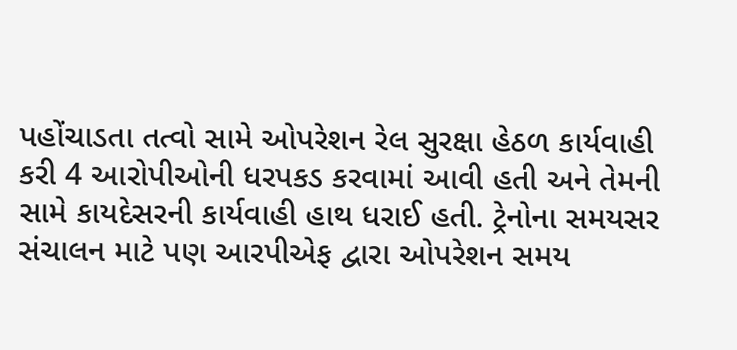પહોંચાડતા તત્વો સામે ઓપરેશન રેલ સુરક્ષા હેઠળ કાર્યવાહી કરી 4 આરોપીઓની ધરપકડ કરવામાં આવી હતી અને તેમની સામે કાયદેસરની કાર્યવાહી હાથ ધરાઈ હતી. ટ્રેનોના સમયસર સંચાલન માટે પણ આરપીએફ દ્વારા ઓપરેશન સમય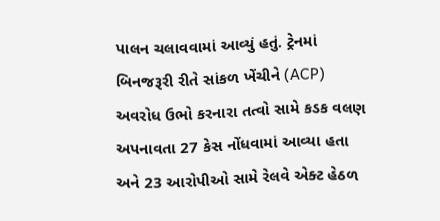પાલન ચલાવવામાં આવ્યું હતું. ટ્રેનમાં બિનજરૂરી રીતે સાંકળ ખેંચીને (ACP) અવરોધ ઉભો કરનારા તત્વો સામે કડક વલણ અપનાવતા 27 કેસ નોંધવામાં આવ્યા હતા અને 23 આરોપીઓ સામે રેલવે એક્ટ હેઠળ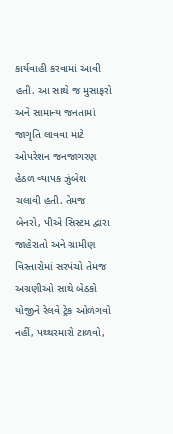કાર્યવાહી કરવામાં આવી હતી. આ સાથે જ મુસાફરો અને સામાન્ય જનતામાં જાગૃતિ લાવવા માટે ઓપરેશન જનજાગરણ હેઠળ વ્યાપક ઝુંબેશ ચલાવી હતી. તેમજ બેનરો, પીએ સિસ્ટમ દ્વારા જાહેરાતો અને ગ્રામીણ વિસ્તારોમાં સરપંચો તેમજ અગ્રણીઓ સાથે બેઠકો યોજીને રેલવે ટ્રેક ઓળંગવો નહીં, પથ્થરમારો ટાળવો,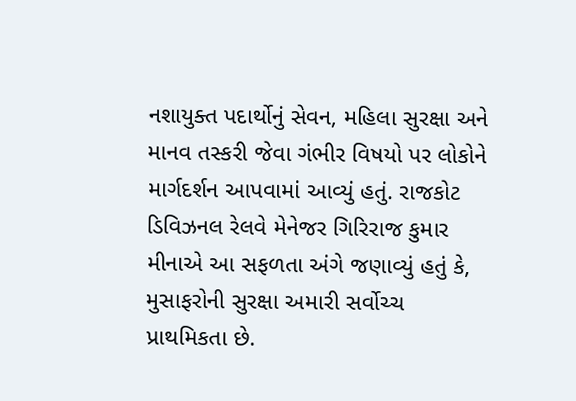નશાયુક્ત પદાર્થોનું સેવન, મહિલા સુરક્ષા અને માનવ તસ્કરી જેવા ગંભીર વિષયો પર લોકોને માર્ગદર્શન આપવામાં આવ્યું હતું. રાજકોટ ડિવિઝનલ રેલવે મેનેજર ગિરિરાજ કુમાર મીનાએ આ સફળતા અંગે જણાવ્યું હતું કે, મુસાફરોની સુરક્ષા અમારી સર્વોચ્ચ પ્રાથમિકતા છે.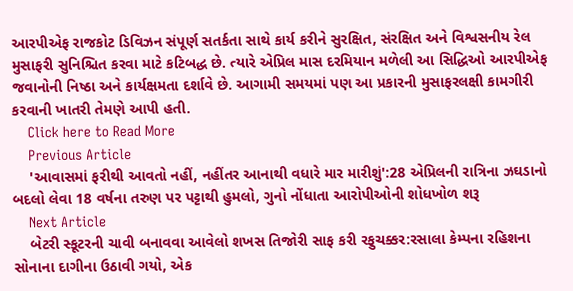આરપીએફ રાજકોટ ડિવિઝન સંપૂર્ણ સતર્કતા સાથે કાર્ય કરીને સુરક્ષિત, સંરક્ષિત અને વિશ્વસનીય રેલ મુસાફરી સુનિશ્ચિત કરવા માટે કટિબદ્ધ છે. ત્યારે એપ્રિલ માસ દરમિયાન મળેલી આ સિદ્ધિઓ આરપીએફ જવાનોની નિષ્ઠા અને કાર્યક્ષમતા દર્શાવે છે. આગામી સમયમાં પણ આ પ્રકારની મુસાફરલક્ષી કામગીરી કરવાની ખાતરી તેમણે આપી હતી.
    Click here to Read More
    Previous Article
    'આવાસમાં ફરીથી આવતો નહીં, નહીંતર આનાથી વધારે માર મારીશું':28 એપ્રિલની રાત્રિના ઝઘડાનો બદલો લેવા 18 વર્ષના તરુણ પર પટ્ટાથી હુમલો, ગુનો નોંધાતા આરોપીઓની શોધખોળ શરૂ
    Next Article
    બેટરી સ્કૂટરની ચાવી બનાવવા આવેલો શખસ તિજોરી સાફ કરી રફુચક્કર:રસાલા કેમ્પના રહિશના સોનાના દાગીના ઉઠાવી ગયો, એક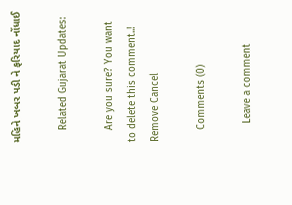મહિને ખબર પડી ને ફરિયાદ નોંધાઈ

    Related Gujarat Updates:

    Are you sure? You want to delete this comment..! Remove Cancel

    Comments (0)

      Leave a comment